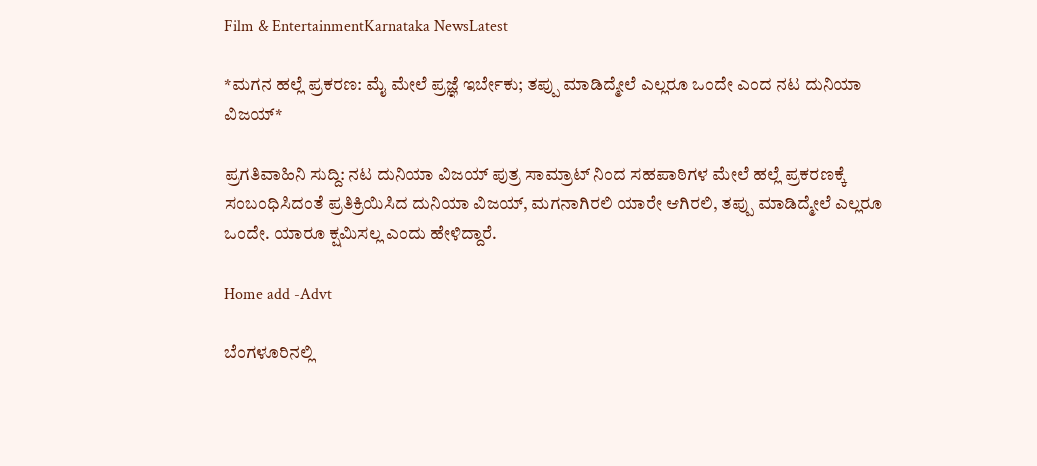Film & EntertainmentKarnataka NewsLatest

*ಮಗನ ಹಲ್ಲೆ ಪ್ರಕರಣ: ಮೈ ಮೇಲೆ ಪ್ರಜ್ಞೆ ಇರ್ಬೇಕು; ತಪ್ಪು ಮಾಡಿದ್ಮೇಲೆ ಎಲ್ಲರೂ ಒಂದೇ ಎಂದ ನಟ ದುನಿಯಾ ವಿಜಯ್*

ಪ್ರಗತಿವಾಹಿನಿ ಸುದ್ದಿ: ನಟ ದುನಿಯಾ ವಿಜಯ್ ಪುತ್ರ ಸಾಮ್ರಾಟ್ ನಿಂದ ಸಹಪಾಠಿಗಳ ಮೇಲೆ ಹಲ್ಲೆ ಪ್ರಕರಣಕ್ಕೆ ಸಂಬಂಧಿಸಿದಂತೆ ಪ್ರತಿಕ್ರಿಯಿಸಿದ ದುನಿಯಾ ವಿಜಯ್, ಮಗನಾಗಿರಲಿ ಯಾರೇ ಆಗಿರಲಿ, ತಪ್ಪು ಮಾಡಿದ್ಮೇಲೆ ಎಲ್ಲರೂ ಒಂದೇ. ಯಾರೂ ಕ್ಷಮಿಸಲ್ಲ ಎಂದು ಹೇಳಿದ್ದಾರೆ.

Home add -Advt

ಬೆಂಗಳೂರಿನಲ್ಲಿ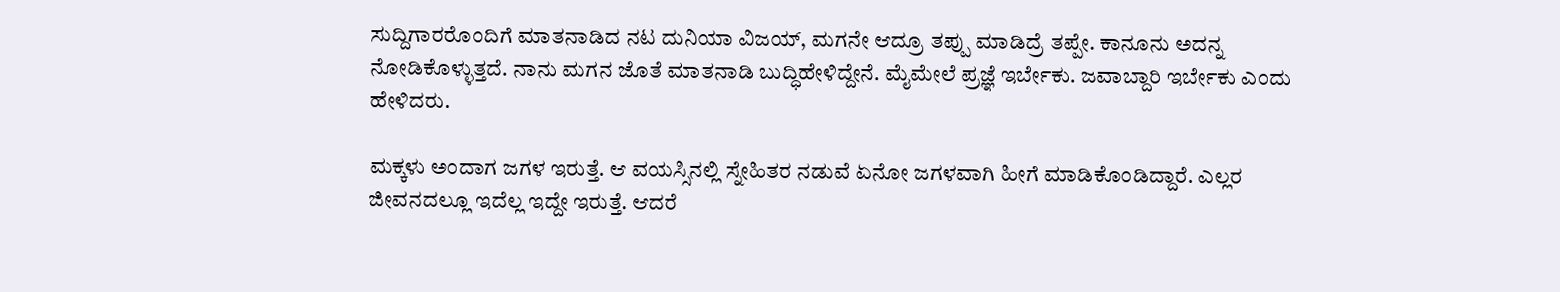ಸುದ್ದಿಗಾರರೊಂದಿಗೆ ಮಾತನಾಡಿದ ನಟ ದುನಿಯಾ ವಿಜಯ್, ಮಗನೇ ಆದ್ರೂ ತಪ್ಪು ಮಾಡಿದ್ರೆ ತಪ್ಪೇ. ಕಾನೂನು ಅದನ್ನ ನೋಡಿಕೊಳ್ಳುತ್ತದೆ. ನಾನು ಮಗನ ಜೊತೆ ಮಾತನಾಡಿ ಬುದ್ಧಿಹೇಳಿದ್ದೇನೆ. ಮೈಮೇಲೆ ಪ್ರಜ್ಞೆ ಇರ್ಬೇಕು. ಜವಾಬ್ದಾರಿ ಇರ್ಬೇಕು ಎಂದು ಹೇಳಿದರು.

ಮಕ್ಕಳು ಅಂದಾಗ ಜಗಳ ಇರುತ್ತೆ. ಆ ವಯಸ್ಸಿನಲ್ಲಿ ಸ್ನೇಹಿತರ ನಡುವೆ ಏನೋ ಜಗಳವಾಗಿ ಹೀಗೆ ಮಾಡಿಕೊಂಡಿದ್ದಾರೆ. ಎಲ್ಲರ ಜೀವನದಲ್ಲೂ ಇದೆಲ್ಲ ಇದ್ದೇ ಇರುತ್ತೆ. ಆದರೆ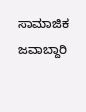ಸಾಮಾಜಿಕ ಜವಾಬ್ದಾರಿ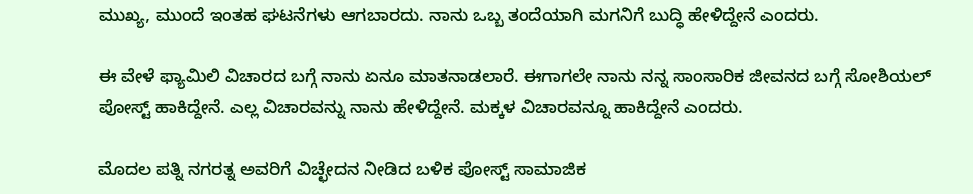ಮುಖ್ಯ, ಮುಂದೆ ಇಂತಹ ಘಟನೆಗಳು ಆಗಬಾರದು. ನಾನು ಒಬ್ಬ ತಂದೆಯಾಗಿ ಮಗನಿಗೆ ಬುದ್ಧಿ ಹೇಳಿದ್ದೇನೆ ಎಂದರು.

ಈ ವೇಳೆ ಫ್ಯಾಮಿಲಿ ವಿಚಾರದ ಬಗ್ಗೆ ನಾನು ಏನೂ ಮಾತನಾಡಲಾರೆ. ಈಗಾಗಲೇ ನಾನು ನನ್ನ ಸಾಂಸಾರಿಕ ಜೀವನದ ಬಗ್ಗೆ ಸೋಶಿಯಲ್ ಪೋಸ್ಟ್ ಹಾಕಿದ್ದೇನೆ. ಎಲ್ಲ ವಿಚಾರವನ್ನು ನಾನು ಹೇಳಿದ್ದೇನೆ. ಮಕ್ಕಳ ವಿಚಾರವನ್ನೂ ಹಾಕಿದ್ದೇನೆ ಎಂದರು.

ಮೊದಲ ಪತ್ನಿ ನಗರತ್ನ ಅವರಿಗೆ ವಿಚ್ಛೇದನ ನೀಡಿದ ಬಳಿಕ ಪೋಸ್ಟ್‌ ಸಾಮಾಜಿಕ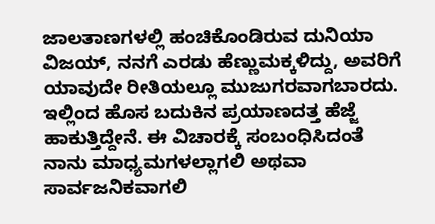ಜಾಲತಾಣಗಳಲ್ಲಿ ಹಂಚಿಕೊಂಡಿರುವ ದುನಿಯಾ ವಿಜಯ್, ನನಗೆ ಎರಡು ಹೆಣ್ಣುಮಕ್ಕಳಿದ್ದು, ಅವರಿಗೆ ಯಾವುದೇ ರೀತಿಯಲ್ಲೂ ಮುಜುಗರವಾಗಬಾರದು. ಇಲ್ಲಿಂದ ಹೊಸ ಬದುಕಿನ ಪ್ರಯಾಣದತ್ತ ಹೆಜ್ಜೆ ಹಾಕುತ್ತಿದ್ದೇನೆ. ಈ ವಿಚಾರಕ್ಕೆ ಸಂಬಂಧಿಸಿದಂತೆ ನಾನು ಮಾಧ್ಯಮಗಳಲ್ಲಾಗಲಿ ಅಥವಾ ಸಾರ್ವಜನಿಕವಾಗಲಿ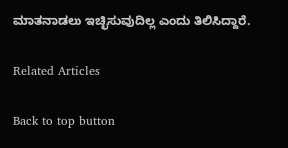ಮಾತನಾಡಲು ಇಚ್ಛಿಸುವುದಿಲ್ಲ ಎಂದು ತಿಲಿಸಿದ್ದಾರೆ.

Related Articles

Back to top button